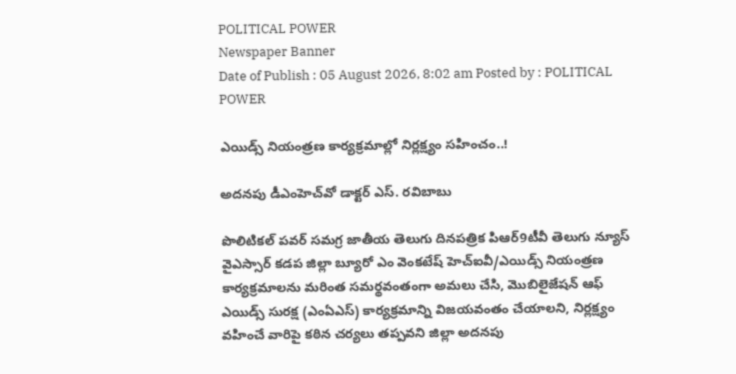POLITICAL POWER
Newspaper Banner
Date of Publish : 05 August 2026, 8:02 am Posted by : POLITICAL POWER

ఎయిడ్స్ నియంత్రణ కార్యక్రమాల్లో నిర్లక్ష్యం సహించం..!

అదనపు డీఎంహెచ్‌వో డాక్టర్ ఎస్. రవిబాబు

పొలిటికల్ పవర్ సమగ్ర జాతీయ తెలుగు దినపత్రిక పిఆర్9టీవీ తెలుగు న్యూస్ వైఎస్సార్ కడప జిల్లా బ్యూరో ఎం వెంకటేష్ హెచ్‌ఐవీ/ఎయిడ్స్ నియంత్రణ కార్యక్రమాలను మరింత సమర్థవంతంగా అమలు చేసి, మొబిలైజేషన్ ఆఫ్ ఎయిడ్స్ సురక్ష (ఎంఏఎస్) కార్యక్రమాన్ని విజయవంతం చేయాలని, నిర్లక్ష్యం వహించే వారిపై కఠిన చర్యలు తప్పవని జిల్లా అదనపు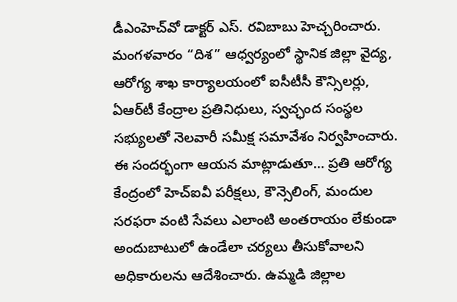డీఎంహెచ్‌వో డాక్టర్ ఎస్. రవిబాబు హెచ్చరించారు. మంగళవారం “దిశ” ఆధ్వర్యంలో స్థానిక జిల్లా వైద్య, ఆరోగ్య శాఖ కార్యాలయంలో ఐసీటీసీ కౌన్సిలర్లు, ఏఆర్‌టీ కేంద్రాల ప్రతినిధులు, స్వచ్ఛంద సంస్థల సభ్యులతో నెలవారీ సమీక్ష సమావేశం నిర్వహించారు. ఈ సందర్భంగా ఆయన మాట్లాడుతూ… ప్రతి ఆరోగ్య కేంద్రంలో హెచ్‌ఐవీ పరీక్షలు, కౌన్సెలింగ్, మందుల సరఫరా వంటి సేవలు ఎలాంటి అంతరాయం లేకుండా అందుబాటులో ఉండేలా చర్యలు తీసుకోవాలని అధికారులను ఆదేశించారు. ఉమ్మడి జిల్లాల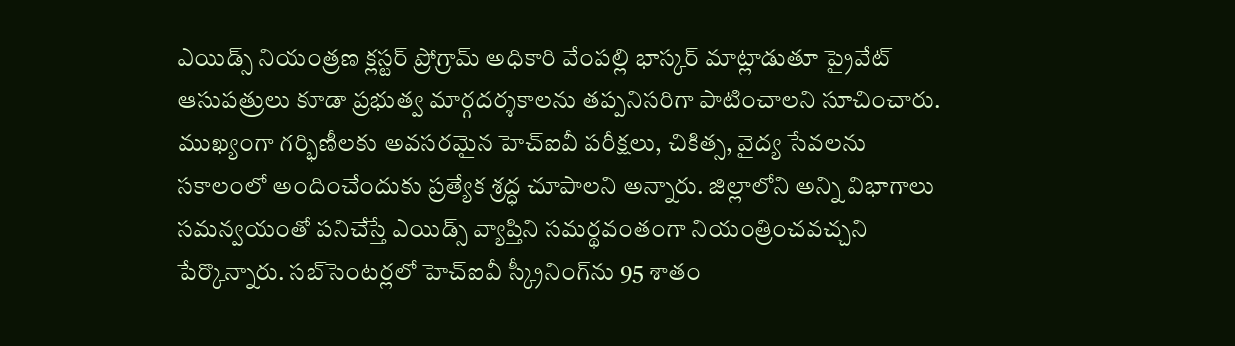ఎయిడ్స్ నియంత్రణ క్లస్టర్ ప్రోగ్రామ్ అధికారి వేంపల్లి భాస్కర్ మాట్లాడుతూ ప్రైవేట్ ఆసుపత్రులు కూడా ప్రభుత్వ మార్గదర్శకాలను తప్పనిసరిగా పాటించాలని సూచించారు. ముఖ్యంగా గర్భిణీలకు అవసరమైన హెచ్‌ఐవీ పరీక్షలు, చికిత్స, వైద్య సేవలను సకాలంలో అందించేందుకు ప్రత్యేక శ్రద్ధ చూపాలని అన్నారు. జిల్లాలోని అన్ని విభాగాలు సమన్వయంతో పనిచేస్తే ఎయిడ్స్ వ్యాప్తిని సమర్థవంతంగా నియంత్రించవచ్చని పేర్కొన్నారు. సబ్‌సెంటర్లలో హెచ్‌ఐవీ స్క్రీనింగ్‌ను 95 శాతం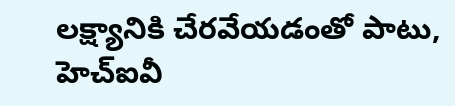లక్ష్యానికి చేరవేయడంతో పాటు, హెచ్‌ఐవీ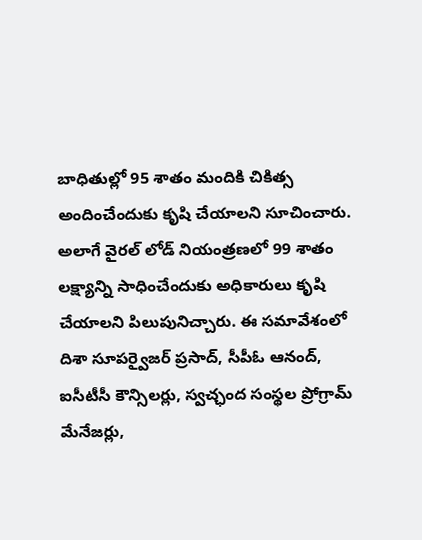బాధితుల్లో 95 శాతం మందికి చికిత్స అందించేందుకు కృషి చేయాలని సూచించారు. అలాగే వైరల్ లోడ్ నియంత్రణలో 99 శాతం లక్ష్యాన్ని సాధించేందుకు అధికారులు కృషి చేయాలని పిలుపునిచ్చారు. ఈ సమావేశంలో దిశా సూపర్వైజర్ ప్రసాద్, సీపీఓ ఆనంద్, ఐసీటీసీ కౌన్సిలర్లు, స్వచ్ఛంద సంస్థల ప్రోగ్రామ్ మేనేజర్లు,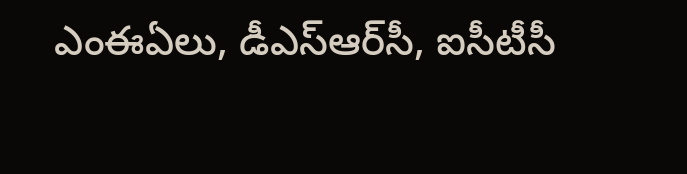ఎంఈఏలు, డీఎస్‌ఆర్‌సీ, ఐసీటీసీ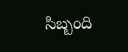సిబ్బంది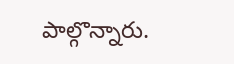పాల్గొన్నారు.